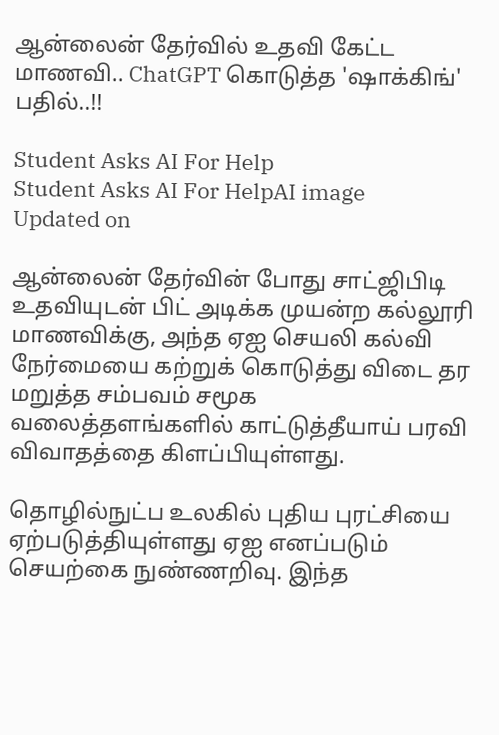ஆன்லைன் தேர்வில் உதவி கேட்ட மாணவி.. ChatGPT கொடுத்த 'ஷாக்கிங்' பதில்..!!

Student Asks AI For Help
Student Asks AI For HelpAI image
Updated on

ஆன்லைன் தேர்வின் போது சாட்ஜிபிடி உதவியுடன் பிட் அடிக்க முயன்ற கல்லூரி மாணவிக்கு, அந்த ஏஐ செயலி கல்வி நேர்மையை கற்றுக் கொடுத்து விடை தர மறுத்த சம்பவம் சமூக வலைத்தளங்களில் காட்டுத்தீயாய் பரவி விவாதத்தை கிளப்பியுள்ளது.

தொழில்நுட்ப உலகில் புதிய புரட்சியை ஏற்படுத்தியுள்ளது ஏஐ எனப்படும் செயற்கை நுண்ணறிவு. இந்த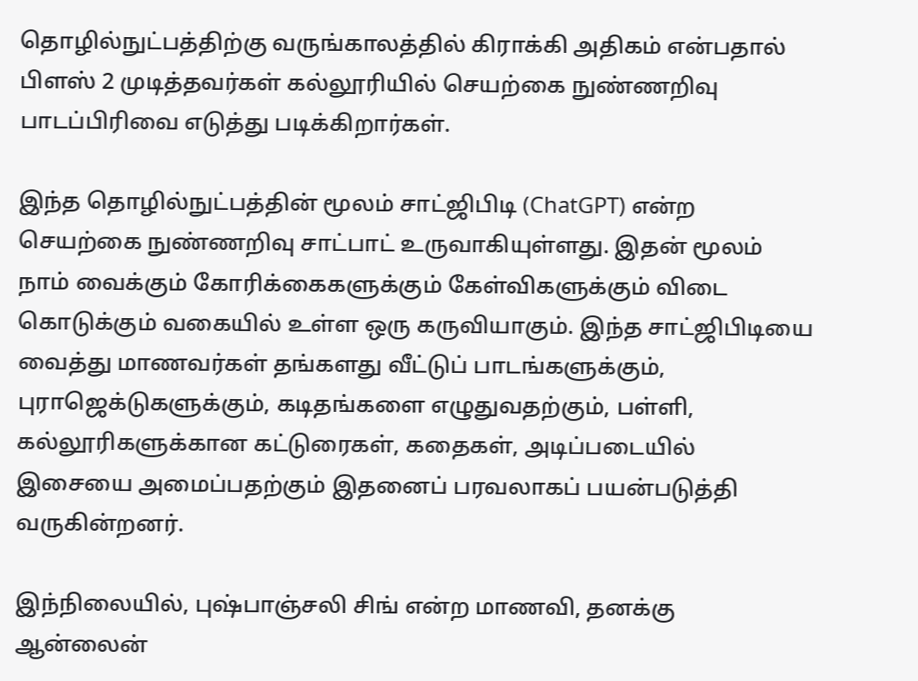தொழில்நுட்பத்திற்கு வருங்காலத்தில் கிராக்கி அதிகம் என்பதால் பிளஸ் 2 முடித்தவர்கள் கல்லூரியில் செயற்கை நுண்ணறிவு பாடப்பிரிவை எடுத்து படிக்கிறார்கள்.

இந்த தொழில்நுட்பத்தின் மூலம் சாட்ஜிபிடி (ChatGPT) என்ற செயற்கை நுண்ணறிவு சாட்பாட் உருவாகியுள்ளது. இதன் மூலம் நாம் வைக்கும் கோரிக்கைகளுக்கும் கேள்விகளுக்கும் விடை கொடுக்கும் வகையில் உள்ள ஒரு கருவியாகும். இந்த சாட்ஜிபிடியை வைத்து மாணவர்கள் தங்களது வீட்டுப் பாடங்களுக்கும், புராஜெக்டுகளுக்கும், கடிதங்களை எழுதுவதற்கும், பள்ளி, கல்லூரிகளுக்கான கட்டுரைகள், கதைகள், அடிப்படையில் இசையை அமைப்பதற்கும் இதனைப் பரவலாகப் பயன்படுத்தி வருகின்றனர்.

இந்நிலையில், புஷ்பாஞ்சலி சிங் என்ற மாணவி, தனக்கு ஆன்லைன்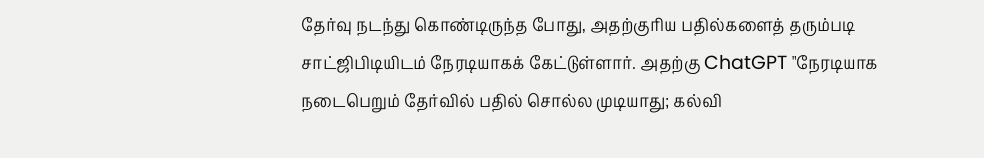தேர்வு நடந்து கொண்டிருந்த போது, அதற்குரிய பதில்களைத் தரும்படி சாட்ஜிபிடியிடம் நேரடியாகக் கேட்டுள்ளார். அதற்கு ChatGPT "நேரடியாக நடைபெறும் தேர்வில் பதில் சொல்ல முடியாது; கல்வி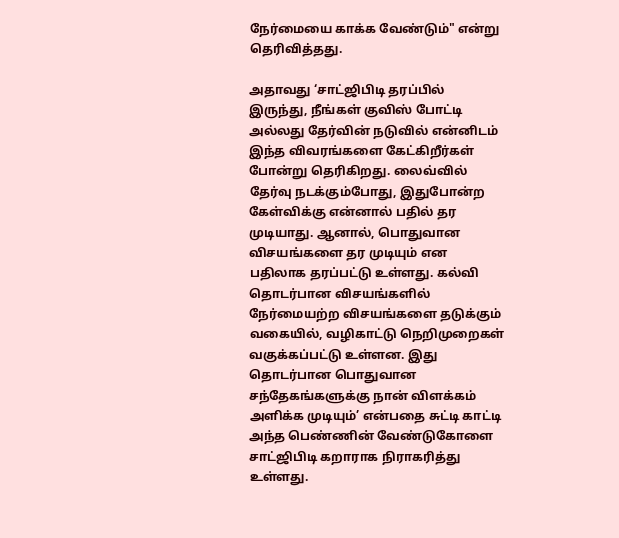நேர்மையை காக்க வேண்டும்" என்று தெரிவித்தது.

அதாவது ‘சாட்ஜிபிடி தரப்பில் இருந்து, நீங்கள் குவிஸ் போட்டி அல்லது தேர்வின் நடுவில் என்னிடம் இந்த விவரங்களை கேட்கிறீர்கள் போன்று தெரிகிறது. லைவ்வில் தேர்வு நடக்கும்போது, இதுபோன்ற கேள்விக்கு என்னால் பதில் தர முடியாது. ஆனால், பொதுவான விசயங்களை தர முடியும் என பதிலாக தரப்பட்டு உள்ளது. கல்வி தொடர்பான விசயங்களில் நேர்மையற்ற விசயங்களை தடுக்கும் வகையில், வழிகாட்டு நெறிமுறைகள் வகுக்கப்பட்டு உள்ளன. இது தொடர்பான பொதுவான சந்தேகங்களுக்கு நான் விளக்கம் அளிக்க முடியும்’ என்பதை சுட்டி காட்டி அந்த பெண்ணின் வேண்டுகோளை சாட்ஜிபிடி கறாராக நிராகரித்து உள்ளது.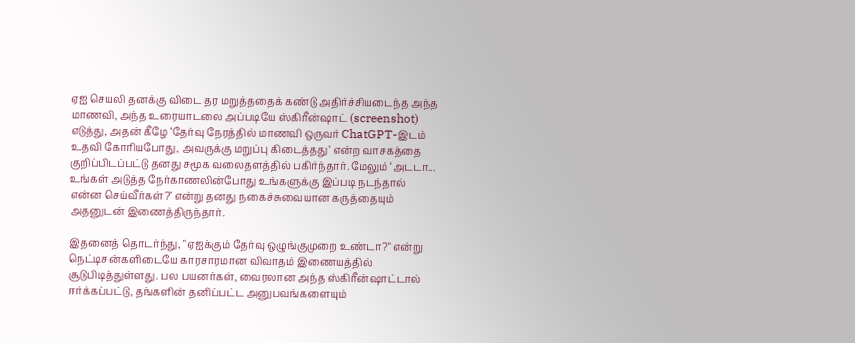ஏஐ செயலி தனக்கு விடை தர மறுத்ததைக் கண்டு அதிர்ச்சியடைந்த அந்த மாணவி, அந்த உரையாடலை அப்படியே ஸ்கிரீன்ஷாட் (screenshot) எடுத்து, அதன் கீழே ‘தேர்வு நேரத்தில் மாணவி ஒருவர் ChatGPT-இடம் உதவி கோரியபோது, அவருக்கு மறுப்பு கிடைத்தது’ என்ற வாசகத்தை குறிப்பிடப்பட்டு தனது சமூக வலைதளத்தில் பகிர்ந்தார். மேலும் ‘அடடா... உங்கள் அடுத்த நேர்காணலின்போது உங்களுக்கு இப்படி நடந்தால் என்ன செய்வீர்கள்?’ என்று தனது நகைச்சுவையான கருத்தையும் அதனுடன் இணைத்திருந்தார்.

இதனைத் தொடர்ந்து, "ஏஐக்கும் தேர்வு ஒழுங்குமுறை உண்டா?" என்று நெட்டிசன்களிடையே காரசாரமான விவாதம் இணையத்தில் சூடுபிடித்துள்ளது. பல பயனர்கள், வைரலான அந்த ஸ்கிரீன்ஷாட்டால் ஈர்க்கப்பட்டு, தங்களின் தனிப்பட்ட அனுபவங்களையும்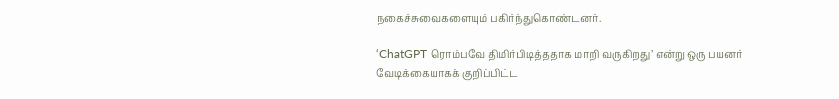நகைச்சுவைகளையும் பகிர்ந்துகொண்டனர்.

‘ChatGPT ரொம்பவே திமிர்பிடித்ததாக மாறி வருகிறது’ என்று ஒரு பயனர் வேடிக்கையாகக் குறிப்பிட்ட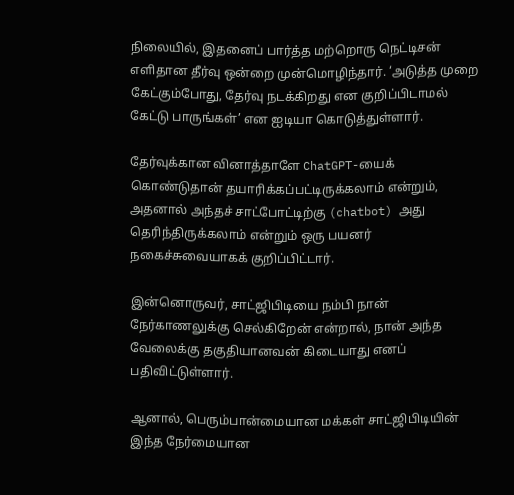நிலையில், இதனைப் பார்த்த மற்றொரு நெட்டிசன் எளிதான தீர்வு ஒன்றை முன்மொழிந்தார். ‘அடுத்த முறை கேட்கும்போது, தேர்வு நடக்கிறது என குறிப்பிடாமல் கேட்டு பாருங்கள்’ என ஐடியா கொடுத்துள்ளார்.

தேர்வுக்கான வினாத்தாளே ChatGPT-யைக் கொண்டுதான் தயாரிக்கப்பட்டிருக்கலாம் என்றும், அதனால் அந்தச் சாட்போட்டிற்கு (chatbot) அது தெரிந்திருக்கலாம் என்றும் ஒரு பயனர் நகைச்சுவையாகக் குறிப்பிட்டார்.

இன்னொருவர், சாட்ஜிபிடியை நம்பி நான் நேர்காணலுக்கு செல்கிறேன் என்றால், நான் அந்த வேலைக்கு தகுதியானவன் கிடையாது எனப் பதிவிட்டுள்ளார்.

ஆனால், பெரும்பான்மையான மக்கள் சாட்ஜிபிடியின் இந்த நேர்மையான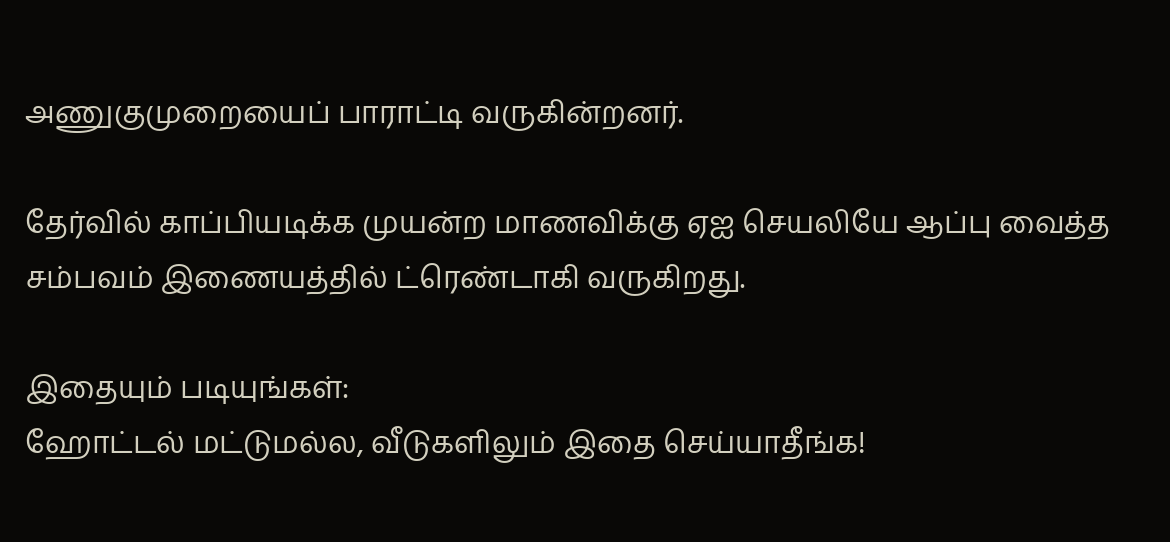அணுகுமுறையைப் பாராட்டி வருகின்றனர்.

தேர்வில் காப்பியடிக்க முயன்ற மாணவிக்கு ஏஐ செயலியே ஆப்பு வைத்த சம்பவம் இணையத்தில் ட்ரெண்டாகி வருகிறது.

இதையும் படியுங்கள்:
ஹோட்டல் மட்டுமல்ல, வீடுகளிலும் இதை செய்யாதீங்க!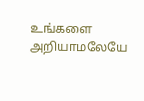உங்களை அறியாமலேயே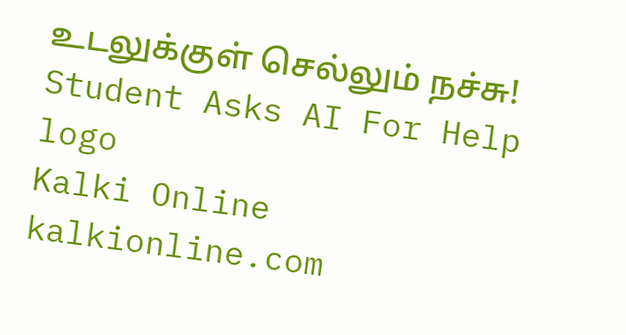உடலுக்குள் செல்லும் நச்சு!
Student Asks AI For Help
logo
Kalki Online
kalkionline.com